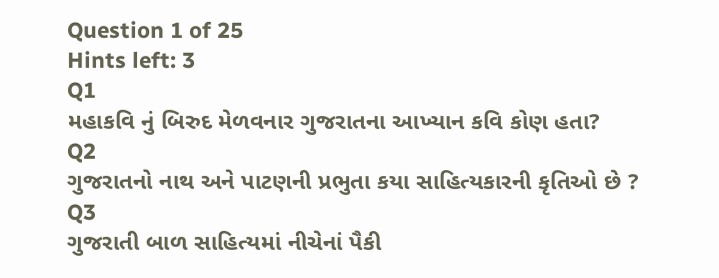Question 1 of 25
Hints left: 3
Q1
મહાકવિ નું બિરુદ મેળવનાર ગુજરાતના આખ્યાન કવિ કોણ હતા?
Q2
ગુજરાતનો નાથ અને પાટણની પ્રભુતા કયા સાહિત્યકારની કૃતિઓ છે ?
Q3
ગુજરાતી બાળ સાહિત્યમાં નીચેનાં પૈકી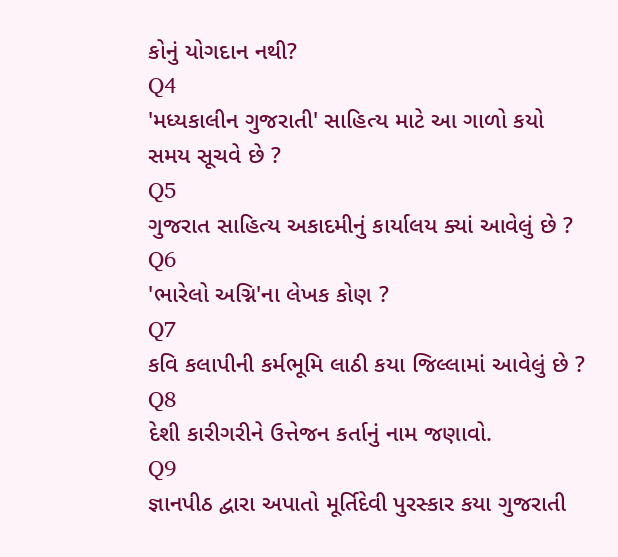કોનું યોગદાન નથી?
Q4
'મધ્યકાલીન ગુજરાતી' સાહિત્ય માટે આ ગાળો કયો સમય સૂચવે છે ?
Q5
ગુજરાત સાહિત્ય અકાદમીનું કાર્યાલય ક્યાં આવેલું છે ?
Q6
'ભારેલો અગ્નિ'ના લેખક કોણ ?
Q7
કવિ કલાપીની કર્મભૂમિ લાઠી કયા જિલ્લામાં આવેલું છે ?
Q8
દેશી કારીગરીને ઉત્તેજન કર્તાનું નામ જણાવો.
Q9
જ્ઞાનપીઠ દ્વારા અપાતો મૂર્તિદેવી પુરસ્કાર કયા ગુજરાતી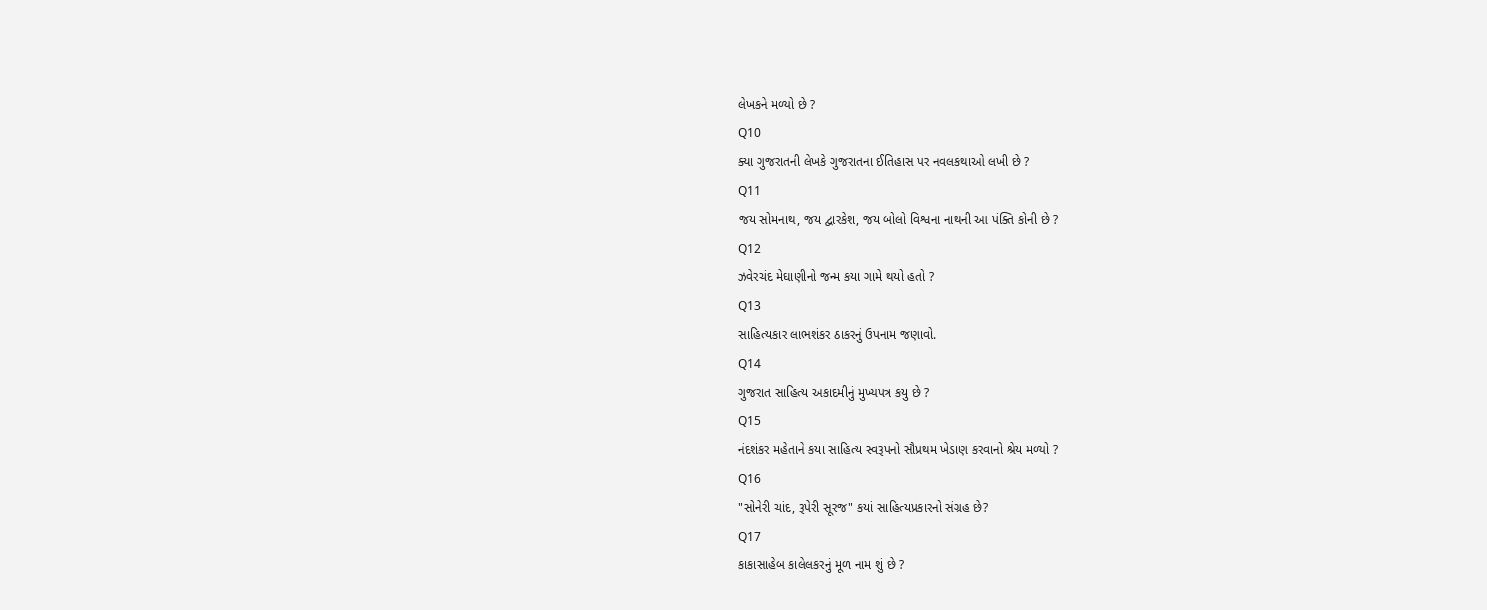લેખકને મળ્યો છે ?
Q10
ક્યા ગુજરાતની લેખકે ગુજરાતના ઈતિહાસ પર નવલકથાઓ લખી છે ?
Q11
જય સોમનાથ, જય દ્વારકેશ, જય બોલો વિશ્વના નાથની આ પંક્તિ કોની છે ?
Q12
ઝવેરચંદ મેઘાણીનો જન્મ કયા ગામે થયો હતો ?
Q13
સાહિત્યકાર લાભશંકર ઠાકરનું ઉપનામ જણાવો.
Q14
ગુજરાત સાહિત્ય અકાદમીનું મુખ્યપત્ર કયુ છે ?
Q15
નંદશંકર મહેતાને કયા સાહિત્ય સ્વરૂપનો સૌપ્રથમ ખેડાણ કરવાનો શ્રેય મળ્યો ?
Q16
"સોનેરી ચાંદ, રૂપેરી સૂરજ" કયાં સાહિત્યપ્રકારનો સંગ્રહ છે?
Q17
કાકાસાહેબ કાલેલકરનું મૂળ નામ શું છે ?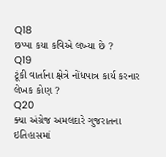Q18
છપ્પા કયા કવિએ લખ્યા છે ?
Q19
ટૂંકી વાર્તાના ક્ષેત્રે નોંધપાત્ર કાર્ય કરનાર લેખક કોણ ?
Q20
ક્યા અંગ્રેજ અમલદારે ગુજરાતના ઇતિહાસમાં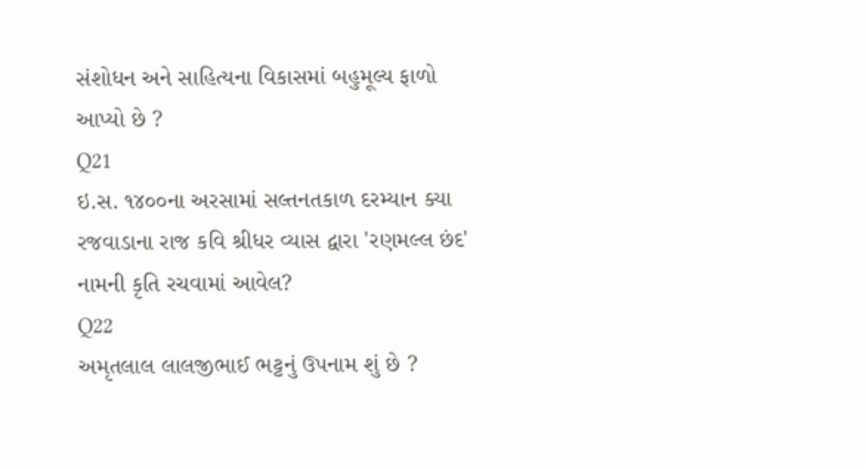સંશોધન અને સાહિત્યના વિકાસમાં બહુમૂલ્ય ફાળો આપ્યો છે ?
Q21
ઇ.સ. ૧૪૦૦ના અરસામાં સલ્તનતકાળ દરમ્યાન ક્યા રજવાડાના રાજ કવિ શ્રીધર વ્યાસ દ્વારા 'રણમલ્લ છંદ' નામની કૃતિ રચવામાં આવેલ?
Q22
અમૃતલાલ લાલજીભાઈ ભટ્ટનું ઉપનામ શું છે ?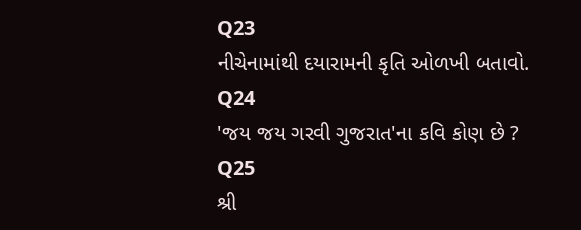Q23
નીચેનામાંથી દયારામની કૃતિ ઓળખી બતાવો.
Q24
'જય જય ગરવી ગુજરાત'ના કવિ કોણ છે ?
Q25
શ્રી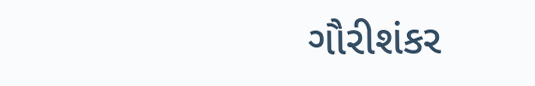ગૌરીશંકર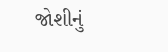જોશીનું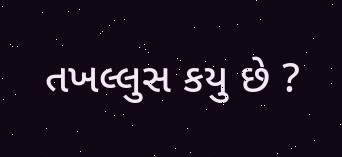તખલ્લુસ કયુ છે ?